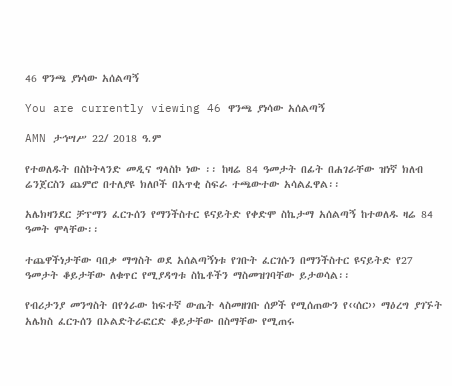46 ዋንጫ ያነሳው አሰልጣኝ

You are currently viewing 46 ዋንጫ ያነሳው አሰልጣኝ

AMN ታኅሣሥ 22/ 2018 ዓ.ም

የተወለዱት በስኮትላንድ መዲና ግላስኮ ነው ፡፡ ከዛሬ 84 ዓመታት በፊት በሐገራቸው ዝነኛ ክለብ ሬንጀርስን ጨምሮ በተለያዩ ክለቦች በአጥቂ ስፍራ ተጫውተው አሳልፈዋል፡፡

አሌክዛንደር ቻፕማን ፈርጉሰን የማንችስተር ዩናይትድ የቀድሞ ስኬታማ አሰልጣኝ ከተወለዱ ዛሬ 84 ዓመት ሞላቸው፡፡

ተጨዋችነታቸው ባበቃ ማግስት ወደ አሰልጣኝነቱ የገቡት ፈርገሱን በማንችስተር ዩናይትድ የ27 ዓመታት ቆይታቸው ለቁጥር የሚያዳግቱ ስኬቶችን ማስመዝገባቸው ይታወሳል፡፡

የብሪታንያ መንግስት በየጎራው ከፍተኛ ውጤት ላስመዘገቡ ሰዎች የሚሰጠውን የ‹‹ሰር›› ማዕረግ ያገኙት አሌክስ ፈርጉሰን በኦልድትራፎርድ ቆይታቸው በስማቸው የሚጠሩ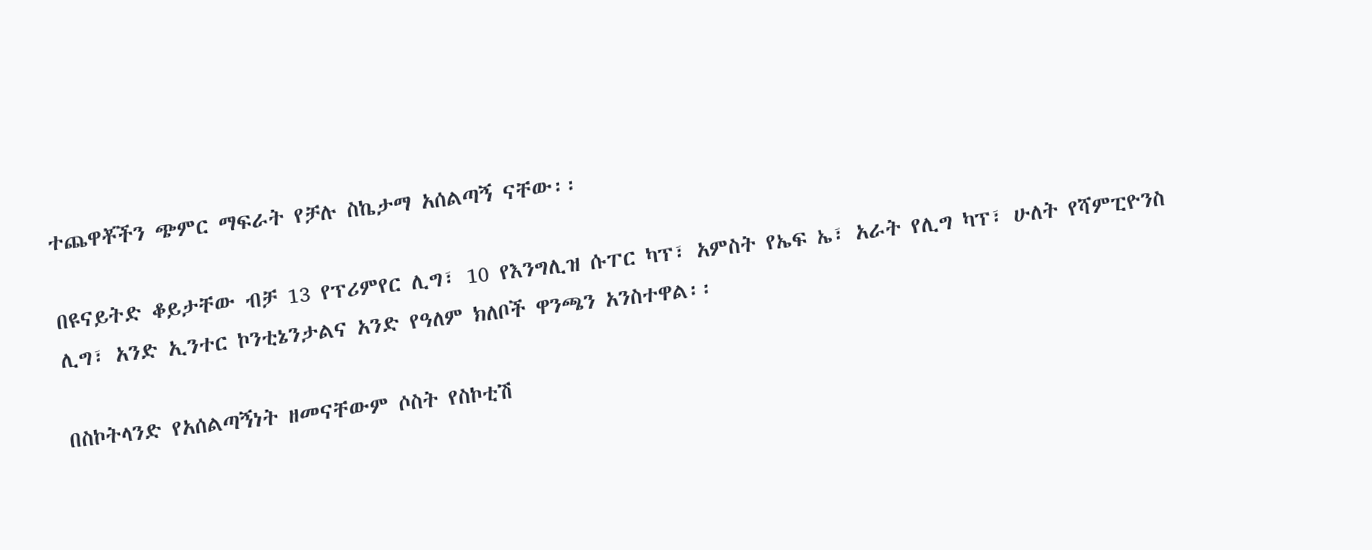ተጨዋቾችን ጭምር ማፍራት የቻሉ ስኬታማ አሰልጣኝ ናቸው፡፡

በዩናይትድ ቆይታቸው ብቻ 13 የፕሪምየር ሊግ፣ 10 የእንግሊዝ ሱፐር ካፕ፣ አምስት የኤፍ ኤ፣ አራት የሊግ ካፕ፣ ሁለት የሻምፒዮንስ ሊግ፣ አንድ ኢንተር ኮንቲኔንታልና አንድ የዓለም ክለቦች ዋንጫን አንስተዋል፡፡

በስኮትላንድ የአሰልጣኝነት ዘመናቸውም ሶስት የስኮቲሽ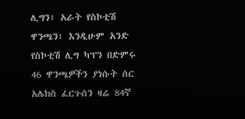ሊግን፣ አራት የስኮቲሽ ዋንጫን፣ እንዲሁም አንድ የስኮቲሽ ሊግ ካፕን በድምሩ 46 ዋንጫዎችን ያነሱት ሰር አሌክስ ፈርጉሰን ዛሬ 84ኛ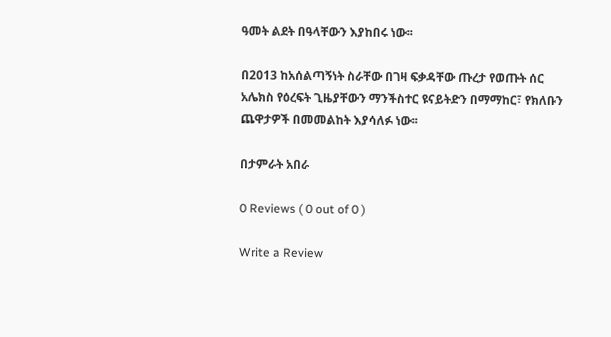ዓመት ልደት በዓላቸውን እያከበሩ ነው፡፡

በ2013 ከአሰልጣኝነት ስራቸው በገዛ ፍቃዳቸው ጡረታ የወጡት ሰር አሌክስ የዕረፍት ጊዜያቸውን ማንችስተር ዩናይትድን በማማከር፣ የክለቡን ጨዋታዎች በመመልከት እያሳለፉ ነው፡፡

በታምራት አበራ

0 Reviews ( 0 out of 0 )

Write a Review